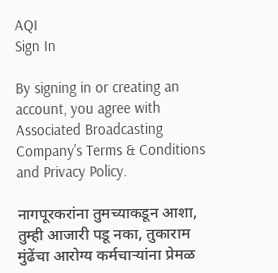AQI
Sign In

By signing in or creating an account, you agree with Associated Broadcasting Company's Terms & Conditions and Privacy Policy.

नागपूरकरांना तुमच्याकडून आशा, तुम्ही आजारी पडू नका, तुकाराम मुंढेंचा आरोग्य कर्मचाऱ्यांना प्रेमळ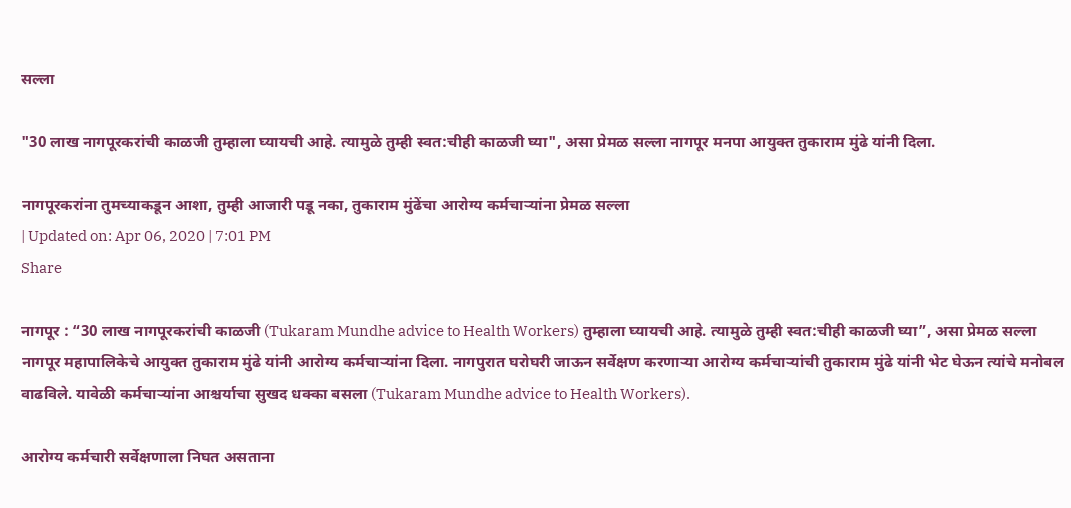सल्ला

"30 लाख नागपूरकरांची काळजी तुम्हाला घ्यायची आहे. त्यामुळे तुम्ही स्वत:चीही काळजी घ्या", असा प्रेमळ सल्ला नागपूर मनपा आयुक्त तुकाराम मुंढे यांनी दिला.

नागपूरकरांना तुमच्याकडून आशा, तुम्ही आजारी पडू नका, तुकाराम मुंढेंचा आरोग्य कर्मचाऱ्यांना प्रेमळ सल्ला
| Updated on: Apr 06, 2020 | 7:01 PM
Share

नागपूर : “30 लाख नागपूरकरांची काळजी (Tukaram Mundhe advice to Health Workers) तुम्हाला घ्यायची आहे. त्यामुळे तुम्ही स्वत:चीही काळजी घ्या”, असा प्रेमळ सल्ला नागपूर महापालिकेचे आयुक्त तुकाराम मुंढे यांनी आरोग्य कर्मचाऱ्यांना दिला. नागपुरात घरोघरी जाऊन सर्वेक्षण करणाऱ्या आरोग्य कर्मचाऱ्यांची तुकाराम मुंढे यांनी भेट घेऊन त्यांचे मनोबल वाढविले. यावेळी कर्मचाऱ्यांना आश्चर्याचा सुखद धक्का बसला (Tukaram Mundhe advice to Health Workers).

आरोग्य कर्मचारी सर्वेक्षणाला निघत असताना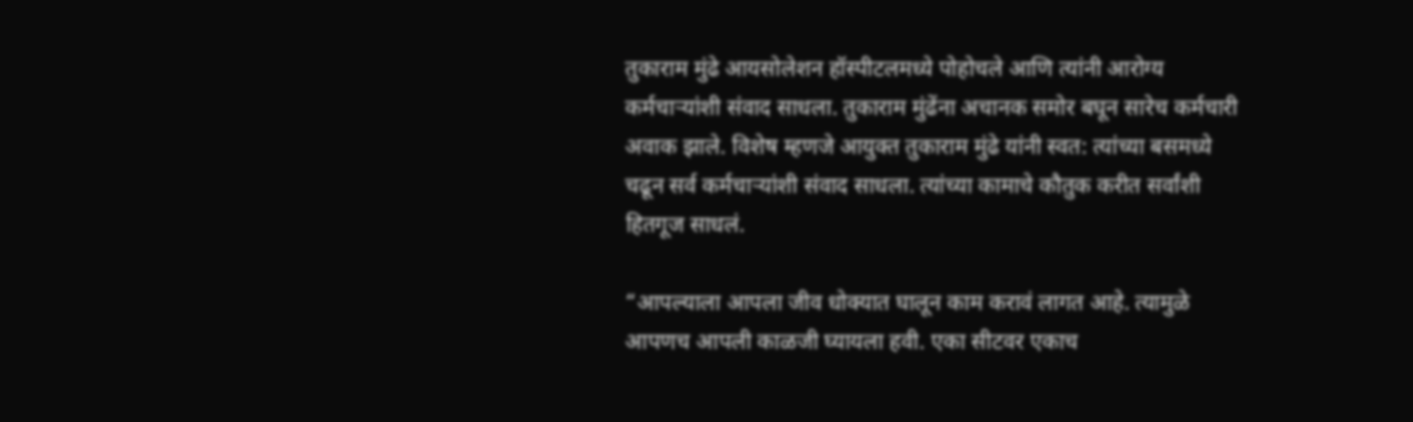तुकाराम मुंढे आयसोलेशन हॉस्पीटलमध्ये पोहोचले आणि त्यांनी आरोग्य कर्मचाऱ्यांशी संवाद साधला. तुकाराम मुंढेंना अचानक समोर बघून सारेच कर्मचारी अवाक झाले. विशेष म्हणजे आयुक्त तुकाराम मुंढे यांनी स्वत: त्यांच्या बसमध्ये चढून सर्व कर्मचाऱ्यांशी संवाद साधला. त्यांच्या कामाचे कौतुक करीत सर्वांशी हितगूज साधलं.

“आपल्याला आपला जीव धोक्यात घालून काम करावं लागत आहे. त्यामुळे आपणच आपली काळजी घ्यायला हवी. एका सीटवर एकाच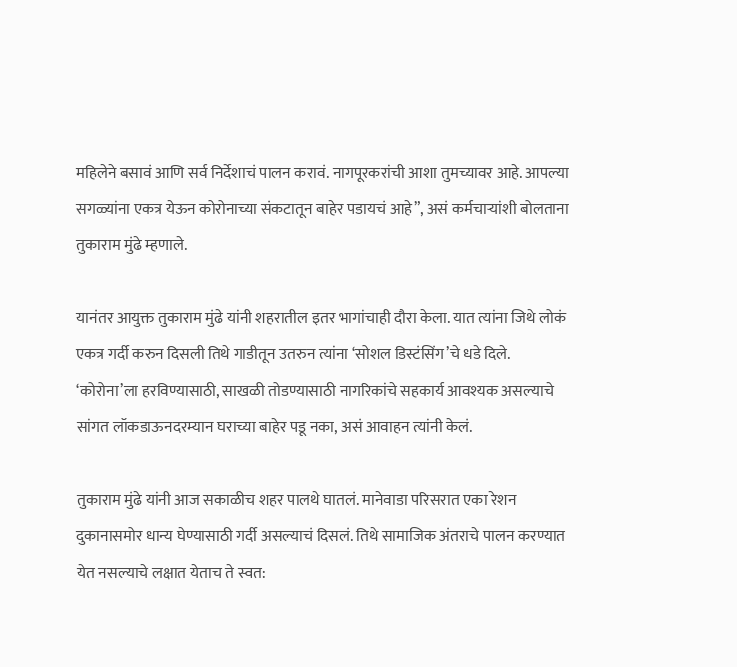महिलेने बसावं आणि सर्व निर्देशाचं पालन करावं. नागपूरकरांची आशा तुमच्यावर आहे. आपल्या सगळ्यांना एकत्र येऊन कोरोनाच्या संकटातून बाहेर पडायचं आहे”, असं कर्मचाऱ्यांशी बोलताना तुकाराम मुंढे म्हणाले.

यानंतर आयुक्त तुकाराम मुंढे यांनी शहरातील इतर भागांचाही दौरा केला. यात त्यांना जिथे लोकं एकत्र गर्दी करुन दिसली तिथे गाडीतून उतरुन त्यांना ‘सोशल डिस्टंसिंग’चे धडे दिले. ‘कोरोना’ला हरविण्यासाठी, साखळी तोडण्यासाठी नागरिकांचे सहकार्य आवश्यक असल्याचे सांगत लॉकडाऊनदरम्यान घराच्या बाहेर पडू नका, असं आवाहन त्यांनी केलं.

तुकाराम मुंढे यांनी आज सकाळीच शहर पालथे घातलं. मानेवाडा परिसरात एका रेशन दुकानासमोर धान्य घेण्यासाठी गर्दी असल्याचं दिसलं. तिथे सामाजिक अंतराचे पालन करण्यात येत नसल्याचे लक्षात येताच ते स्वत: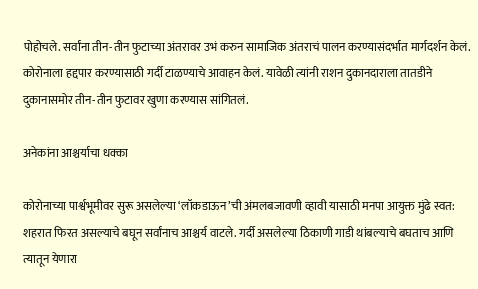पोहोचले. सर्वांना तीन-तीन फुटाच्या अंतरावर उभं करुन सामाजिक अंतराचं पालन करण्यासंदर्भात मार्गदर्शन केलं. कोरोनाला हद्दपार करण्यासाठी गर्दी टाळण्याचे आवाहन केलं. यावेळी त्यांनी राशन दुकानदाराला तातडीने दुकानासमोर तीन-तीन फुटावर खुणा करण्यास सांगितलं.

अनेकांना आश्चर्याचा धक्का

कोरोनाच्या पार्श्वभूमीवर सुरू असलेल्या ‘लॉकडाऊन’ची अंमलबजावणी व्हावी यासाठी मनपा आयुक्त मुंढे स्वत: शहरात फिरत असल्याचे बघून सर्वांनाच आश्चर्य वाटले. गर्दी असलेल्या ठिकाणी गाडी थांबल्याचे बघताच आणि त्यातून येणारा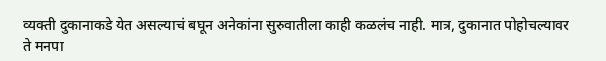व्यक्ती दुकानाकडे येत असल्याचं बघून अनेकांना सुरुवातीला काही कळलंच नाही. मात्र, दुकानात पोहोचल्यावर ते मनपा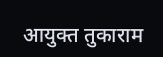आयुक्त तुकाराम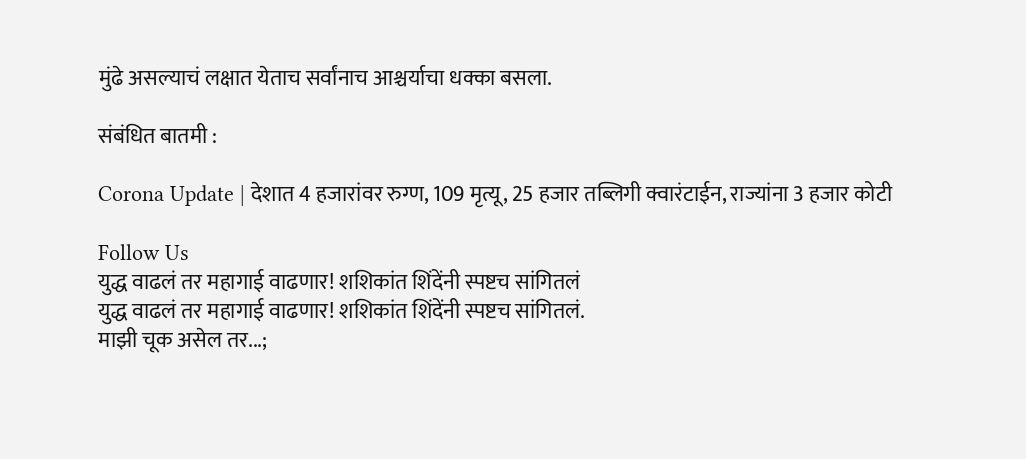मुंढे असल्याचं लक्षात येताच सर्वांनाच आश्चर्याचा धक्का बसला.

संबंधित बातमी :

Corona Update | देशात 4 हजारांवर रुग्ण, 109 मृत्यू, 25 हजार तब्लिगी क्वारंटाईन, राज्यांना 3 हजार कोटी

Follow Us
युद्ध वाढलं तर महागाई वाढणार! शशिकांत शिंदेंनी स्पष्टच सांगितलं
युद्ध वाढलं तर महागाई वाढणार! शशिकांत शिंदेंनी स्पष्टच सांगितलं.
माझी चूक असेल तर...;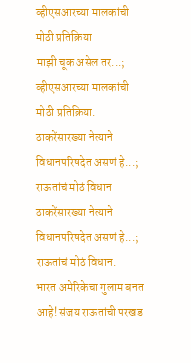व्हीएसआरच्या मालकांची मोठी प्रतिक्रिया
माझी चूक असेल तर...; व्हीएसआरच्या मालकांची मोठी प्रतिक्रिया.
ठाकरेंसारख्या नेत्याने विधानपरिषदेत असणं हे...; राऊतांचं मोठं विधान
ठाकरेंसारख्या नेत्याने विधानपरिषदेत असणं हे...; राऊतांचं मोठं विधान.
भारत अमेरिकेचा गुलाम बनत आहे! संजय राऊतांची परखड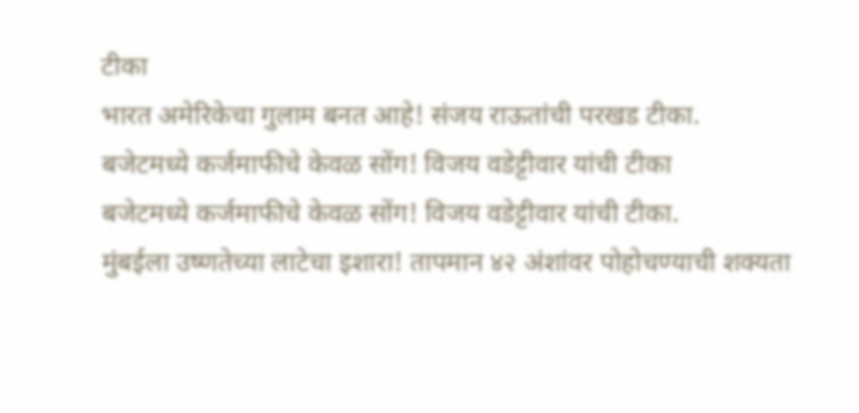टीका
भारत अमेरिकेचा गुलाम बनत आहे! संजय राऊतांची परखड टीका.
बजेटमध्ये कर्जमाफीचे केवळ सोंग! विजय वडेट्टीवार यांची टीका
बजेटमध्ये कर्जमाफीचे केवळ सोंग! विजय वडेट्टीवार यांची टीका.
मुंबईला उष्णतेच्या लाटेचा इशारा! तापमान ४२ अंशांवर पोहोचण्याची शक्यता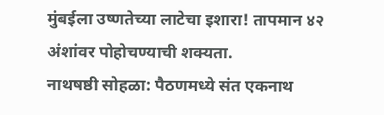मुंबईला उष्णतेच्या लाटेचा इशारा! तापमान ४२ अंशांवर पोहोचण्याची शक्यता.
नाथषष्ठी सोहळा: पैठणमध्ये संत एकनाथ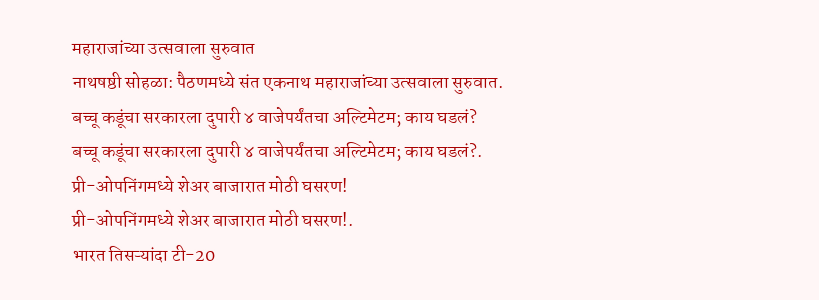महाराजांच्या उत्सवाला सुरुवात
नाथषष्ठी सोहळा: पैठणमध्ये संत एकनाथ महाराजांच्या उत्सवाला सुरुवात.
बच्चू कडूंचा सरकारला दुपारी ४ वाजेपर्यंतचा अल्टिमेटम; काय घडलं?
बच्चू कडूंचा सरकारला दुपारी ४ वाजेपर्यंतचा अल्टिमेटम; काय घडलं?.
प्री-ओपनिंगमध्ये शेअर बाजारात मोठी घसरण!
प्री-ओपनिंगमध्ये शेअर बाजारात मोठी घसरण!.
भारत तिसऱ्यांदा टी-20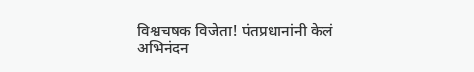विश्वचषक विजेता! पंतप्रधानांनी केलं अभिनंदन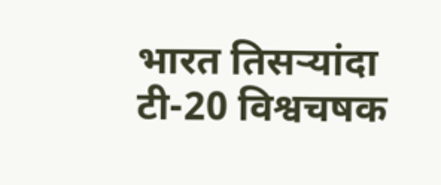भारत तिसऱ्यांदा टी-20 विश्वचषक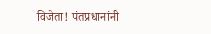विजेता! पंतप्रधानांनी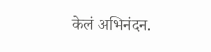केलं अभिनंदन.